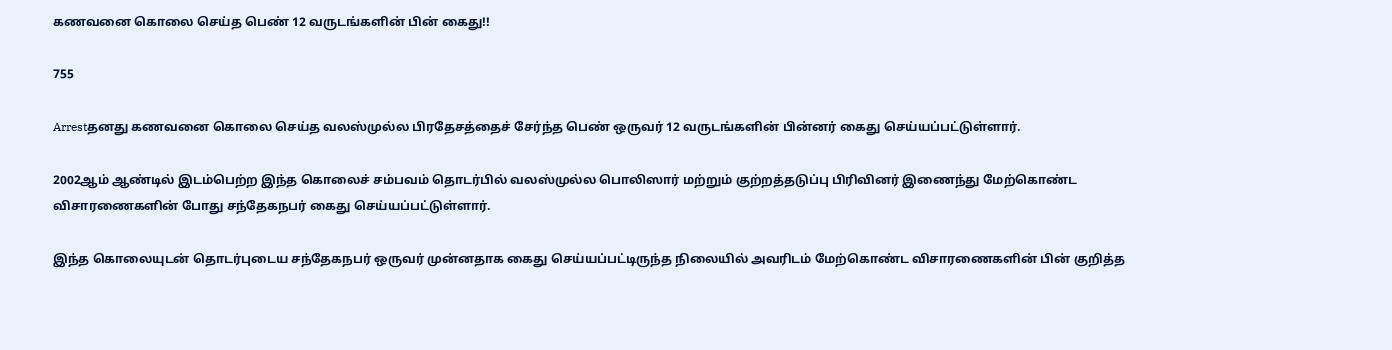கணவனை கொலை செய்த பெண் 12 வருடங்களின் பின் கைது!!

755

Arrestதனது கணவனை கொலை செய்த வலஸ்முல்ல பிரதேசத்தைச் சேர்ந்த பெண் ஒருவர் 12 வருடங்களின் பின்னர் கைது செய்யப்பட்டுள்ளார்.

2002ஆம் ஆண்டில் இடம்பெற்ற இந்த கொலைச் சம்பவம் தொடர்பில் வலஸ்முல்ல பொலிஸார் மற்றும் குற்றத்தடுப்பு பிரிவினர் இணைந்து மேற்கொண்ட விசாரணைகளின் போது சந்தேகநபர் கைது செய்யப்பட்டுள்ளார்.

இந்த கொலையுடன் தொடர்புடைய சந்தேகநபர் ஒருவர் முன்னதாக கைது செய்யப்பட்டிருந்த நிலையில் அவரிடம் மேற்கொண்ட விசாரணைகளின் பின் குறித்த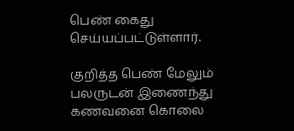பெண் கைது செய்யப்பட்டுள்ளார்.

குறித்த பெண் மேலும் பலருடன் இணைந்து கணவனை கொலை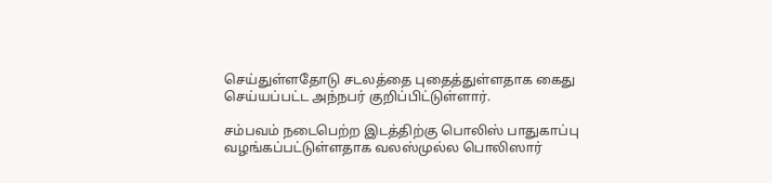செய்துள்ளதோடு சடலத்தை புதைத்துள்ளதாக கைது செய்யப்பட்ட அந்நபர் குறிப்பிட்டுள்ளார்.

சம்பவம் நடைபெற்ற இடத்திற்கு பொலிஸ் பாதுகாப்பு வழங்கப்பட்டுள்ளதாக வலஸ்முல்ல பொலிஸார்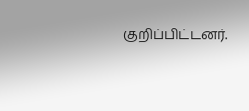குறிப்பிட்டனர்.